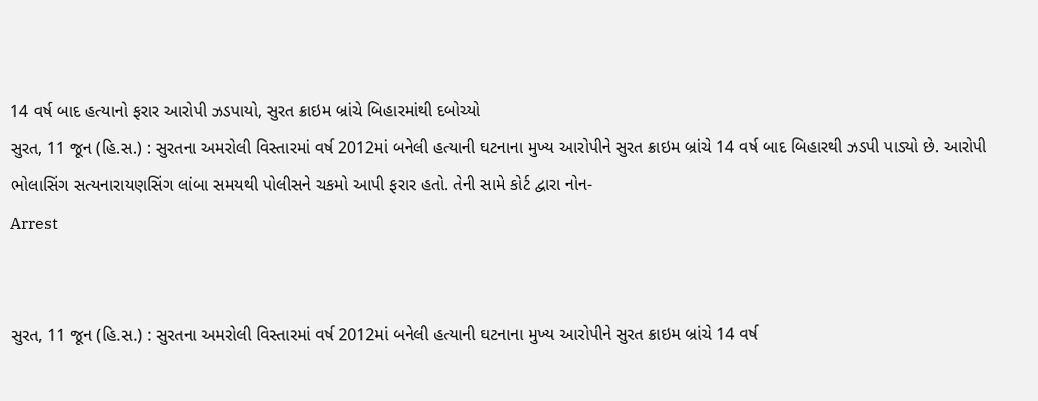14 વર્ષ બાદ હત્યાનો ફરાર આરોપી ઝડપાયો, સુરત ક્રાઇમ બ્રાંચે બિહારમાંથી દબોચ્યો
સુરત, 11 જૂન (હિ.સ.) : સુરતના અમરોલી વિસ્તારમાં વર્ષ 2012માં બનેલી હત્યાની ઘટનાના મુખ્ય આરોપીને સુરત ક્રાઇમ બ્રાંચે 14 વર્ષ બાદ બિહારથી ઝડપી પાડ્યો છે. આરોપી ભોલાસિંગ સત્યનારાયણસિંગ લાંબા સમયથી પોલીસને ચકમો આપી ફરાર હતો. તેની સામે કોર્ટ દ્વારા નોન-
Arrest


સુરત, 11 જૂન (હિ.સ.) : સુરતના અમરોલી વિસ્તારમાં વર્ષ 2012માં બનેલી હત્યાની ઘટનાના મુખ્ય આરોપીને સુરત ક્રાઇમ બ્રાંચે 14 વર્ષ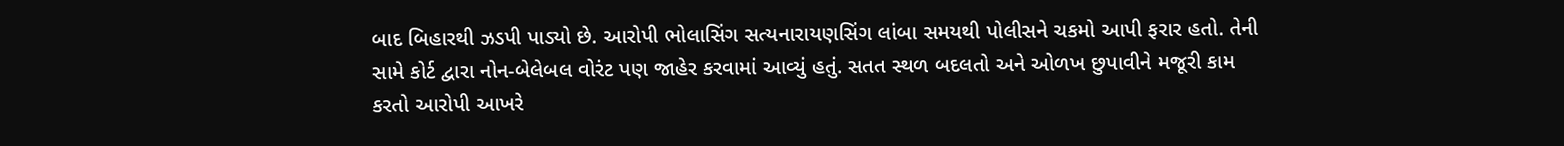બાદ બિહારથી ઝડપી પાડ્યો છે. આરોપી ભોલાસિંગ સત્યનારાયણસિંગ લાંબા સમયથી પોલીસને ચકમો આપી ફરાર હતો. તેની સામે કોર્ટ દ્વારા નોન-બેલેબલ વોરંટ પણ જાહેર કરવામાં આવ્યું હતું. સતત સ્થળ બદલતો અને ઓળખ છુપાવીને મજૂરી કામ કરતો આરોપી આખરે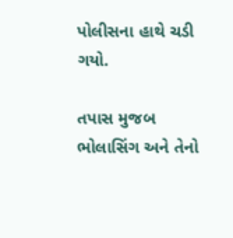પોલીસના હાથે ચડી ગયો.

તપાસ મુજબ ભોલાસિંગ અને તેનો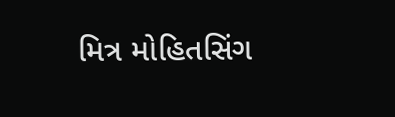મિત્ર મોહિતસિંગ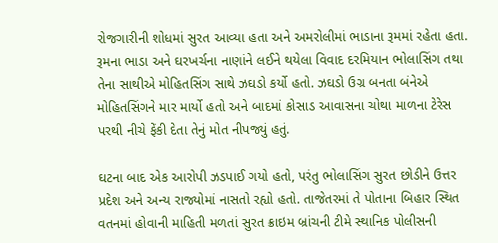રોજગારીની શોધમાં સુરત આવ્યા હતા અને અમરોલીમાં ભાડાના રૂમમાં રહેતા હતા. રૂમના ભાડા અને ઘરખર્ચના નાણાંને લઈને થયેલા વિવાદ દરમિયાન ભોલાસિંગ તથા તેના સાથીએ મોહિતસિંગ સાથે ઝઘડો કર્યો હતો. ઝઘડો ઉગ્ર બનતા બંનેએ મોહિતસિંગને માર માર્યો હતો અને બાદમાં કોસાડ આવાસના ચોથા માળના ટેરેસ પરથી નીચે ફેંકી દેતા તેનું મોત નીપજ્યું હતું.

ઘટના બાદ એક આરોપી ઝડપાઈ ગયો હતો, પરંતુ ભોલાસિંગ સુરત છોડીને ઉત્તર પ્રદેશ અને અન્ય રાજ્યોમાં નાસતો રહ્યો હતો. તાજેતરમાં તે પોતાના બિહાર સ્થિત વતનમાં હોવાની માહિતી મળતાં સુરત ક્રાઇમ બ્રાંચની ટીમે સ્થાનિક પોલીસની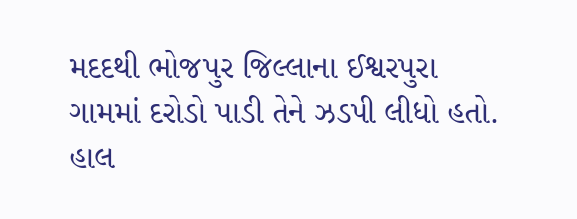મદદથી ભોજપુર જિલ્લાના ઈશ્વરપુરા ગામમાં દરોડો પાડી તેને ઝડપી લીધો હતો. હાલ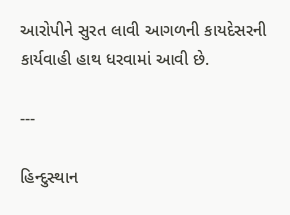આરોપીને સુરત લાવી આગળની કાયદેસરની કાર્યવાહી હાથ ધરવામાં આવી છે.

---

હિન્દુસ્થાન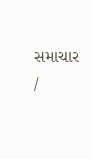સમાચાર /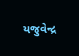યજુવેન્દ્ર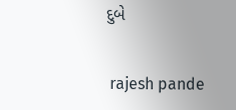દુબે


 rajesh pande